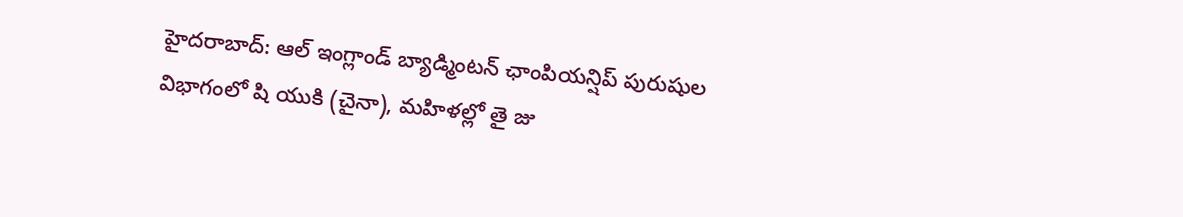హైదరాబాద్: ఆల్ ఇంగ్లాండ్ బ్యాడ్మింటన్ ఛాంపియన్షిప్ పురుషుల విభాగంలో షి యుకి (చైనా), మహిళల్లో తై జు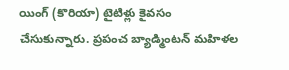యింగ్ (కొరియా) టైటిళ్లు కైవసం చేసుకున్నారు. ప్రపంచ బ్యాడ్మింటన్ మహిళల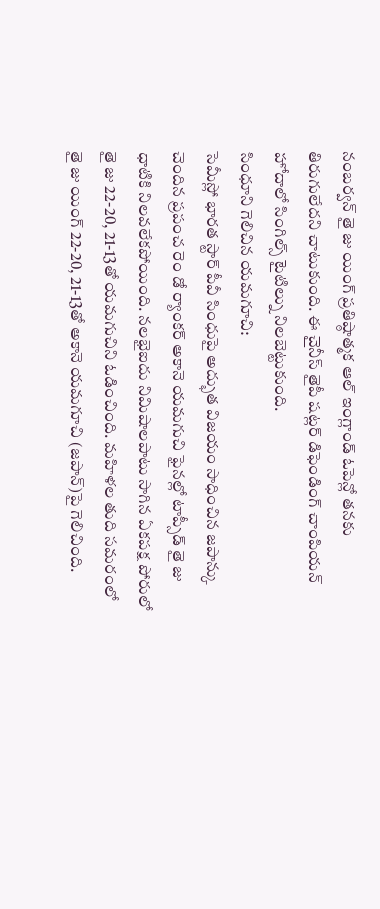నంబర్వన్ తై జు యింగ్ ప్రతిష్ఠాత్మక ఆల్ ఇంగ్లాండ్ ఓపెన్లో తనకు తిరుగులేదని చాటుకుంది. ఈ చైనీస్ తైపీ షట్లర్ డిఫెండింగ్ చాంపియన్ హోదాలో సింగిల్స్ టైటిల్ను నిలబెట్టుకుంది.
సింధూని గెలిచిన యమగూచి:
సెమీస్లో భారత స్టార్ పీవీ సింధుపై అద్భుత విజయం సాధించిన జపాన్కు చెందిన ప్రపంచ రెం డో ర్యాంకర్ అకానె యమగుచి ఫైనల్లో టాప్సీడ్ తై జు ధాటికి నిలవలేకపోయింది. నలభైఐదు నిమిషాలపాటు సాగిన ఏకపక్ష పోరులో తై జు 22-20, 21-13తో యమగుచిని ఓడించింది. మహిళల తుది సమరంలో తై జు యింగ్ 22-20, 21-13తో అకానె యమగూచి (జపాన్)పై గెలిచింది.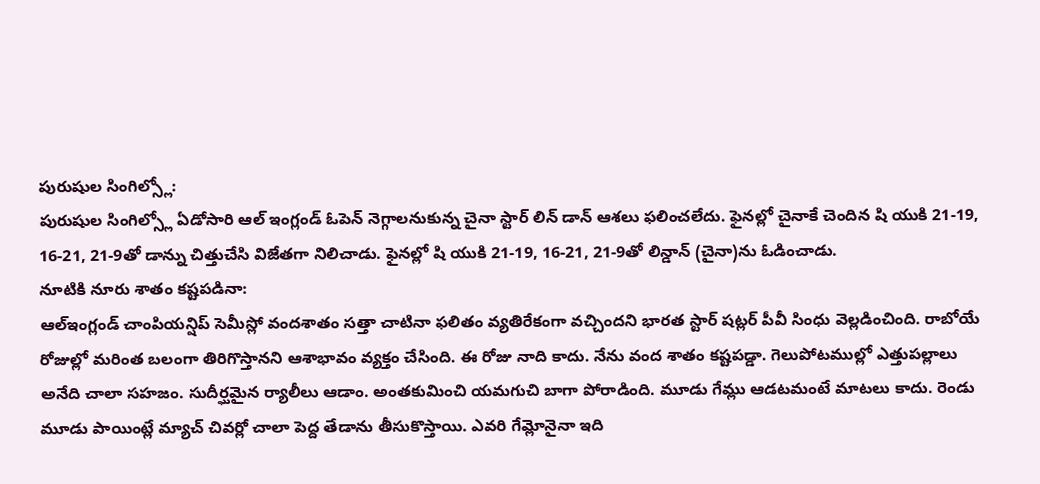పురుషుల సింగిల్స్లో:
పురుషుల సింగిల్స్లో ఏడోసారి ఆల్ ఇంగ్లండ్ ఓపెన్ నెగ్గాలనుకున్న చైనా స్టార్ లిన్ డాన్ ఆశలు ఫలించలేదు. ఫైనల్లో చైనాకే చెందిన షి యుకి 21-19, 16-21, 21-9తో డాన్ను చిత్తుచేసి విజేతగా నిలిచాడు. ఫైనల్లో షి యుకి 21-19, 16-21, 21-9తో లిన్డాన్ (చైనా)ను ఓడించాడు.
నూటికి నూరు శాతం కష్టపడినా:
ఆల్ఇంగ్లండ్ చాంపియన్షిప్ సెమీస్లో వందశాతం సత్తా చాటినా ఫలితం వ్యతిరేకంగా వచ్చిందని భారత స్టార్ షట్లర్ పీవీ సింధు వెల్లడించింది. రాబోయే రోజుల్లో మరింత బలంగా తిరిగొస్తానని ఆశాభావం వ్యక్తం చేసింది. ఈ రోజు నాది కాదు. నేను వంద శాతం కష్టపడ్డా. గెలుపోటముల్లో ఎత్తుపల్లాలు అనేది చాలా సహజం. సుదీర్ఘమైన ర్యాలీలు ఆడాం. అంతకుమించి యమగుచి బాగా పోరాడింది. మూడు గేమ్లు ఆడటమంటే మాటలు కాదు. రెండు మూడు పాయింట్లే మ్యాచ్ చివర్లో చాలా పెద్ద తేడాను తీసుకొస్తాయి. ఎవరి గేమ్లోనైనా ఇది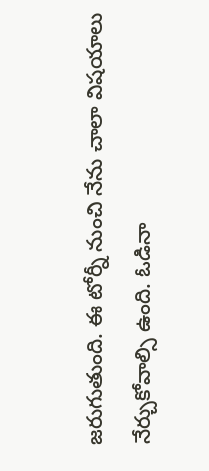జరుగుతుంది. ఈ టోర్నీ నుంచి నేను చాలా విషయాలు నేర్చుకోవాల్సి ఉంది. ఓడినా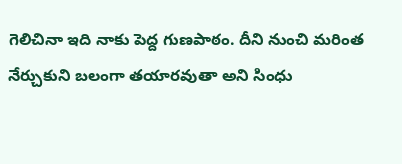గెలిచినా ఇది నాకు పెద్ద గుణపాఠం. దీని నుంచి మరింత నేర్చుకుని బలంగా తయారవుతా అని సింధు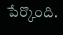పేర్కొంది.